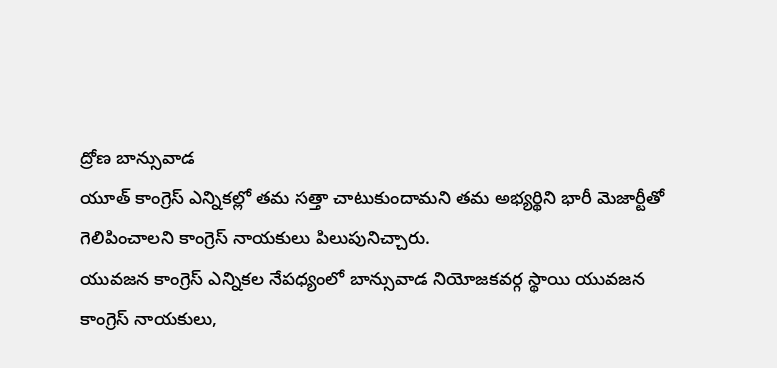ద్రోణ బాన్సువాడ
యూత్ కాంగ్రెస్ ఎన్నికల్లో తమ సత్తా చాటుకుందామని తమ అభ్యర్థిని భారీ మెజార్టీతో గెలిపించాలని కాంగ్రెస్ నాయకులు పిలుపునిచ్చారు.
యువజన కాంగ్రెస్ ఎన్నికల నేపధ్యంలో బాన్సువాడ నియోజకవర్గ స్థాయి యువజన కాంగ్రెస్ నాయకులు,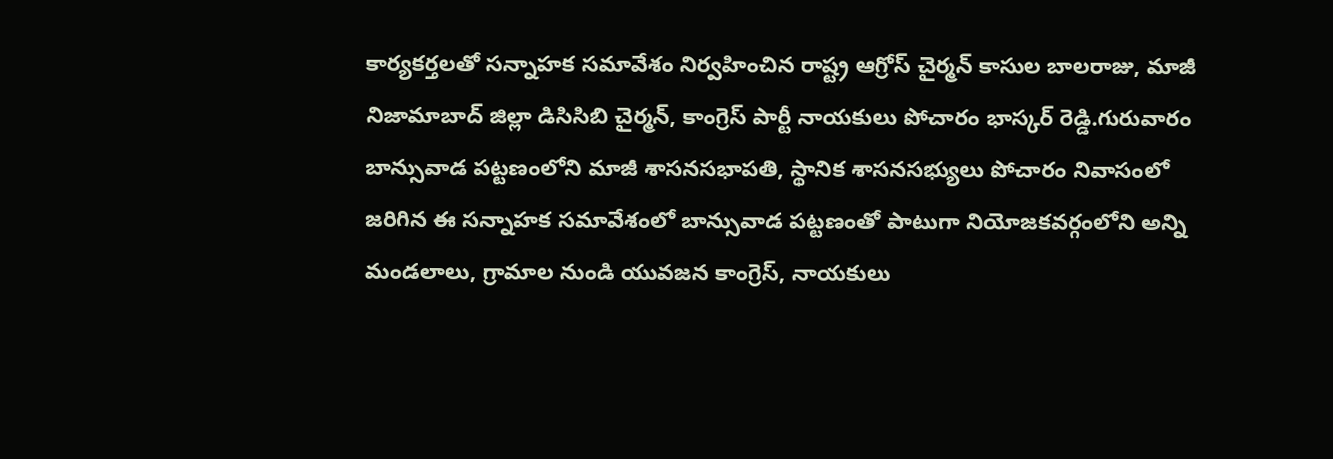కార్యకర్తలతో సన్నాహక సమావేశం నిర్వహించిన రాష్ట్ర ఆగ్రోస్ చైర్మన్ కాసుల బాలరాజు, మాజీ నిజామాబాద్ జిల్లా డిసిసిబి చైర్మన్, కాంగ్రెస్ పార్టీ నాయకులు పోచారం భాస్కర్ రెడ్డి.గురువారం బాన్సువాడ పట్టణంలోని మాజీ శాసనసభాపతి, స్థానిక శాసనసభ్యులు పోచారం నివాసంలో జరిగిన ఈ సన్నాహక సమావేశంలో బాన్సువాడ పట్టణంతో పాటుగా నియోజకవర్గంలోని అన్ని మండలాలు, గ్రామాల నుండి యువజన కాంగ్రెస్, నాయకులు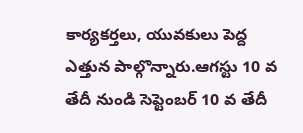కార్యకర్తలు, యువకులు పెద్ద ఎత్తున పాల్గొన్నారు.ఆగస్టు 10 వ తేదీ నుండి సెప్టెంబర్ 10 వ తేదీ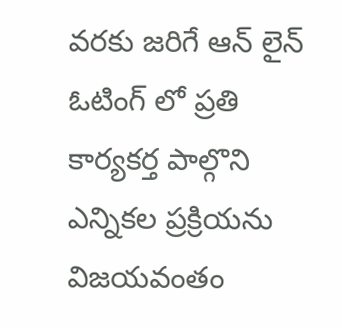వరకు జరిగే ఆన్ లైన్ ఓటింగ్ లో ప్రతి కార్యకర్త పాల్గొని ఎన్నికల ప్రక్రియను విజయవంతం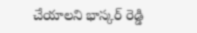చేయాలని భాస్కర్ రెడ్డి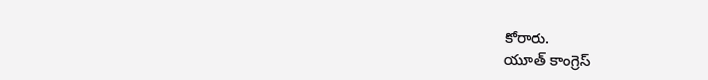కోరారు.
యూత్ కాంగ్రెస్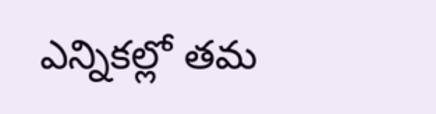ఎన్నికల్లో తమ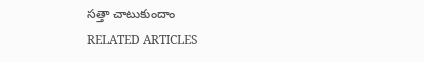సత్తా చాటుకుందాం
RELATED ARTICLES